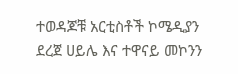ተወዳጆቹ አርቲስቶች ኮሜዲያን ደረጀ ሀይሌ እና ተዋናይ መኮንን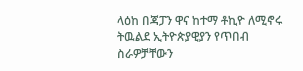ላዕከ በጃፓን ዋና ከተማ ቶኪዮ ለሚኖሩ ትዉልደ ኢትዮጵያዊያን የጥበብ ስራዎቻቸውን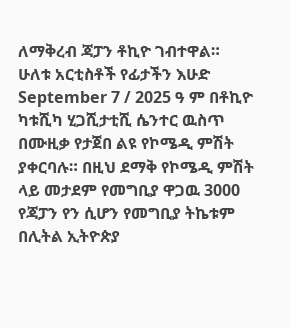ለማቅረብ ጃፓን ቶኪዮ ገብተዋል።
ሁለቱ አርቲስቶች የፊታችን እሁድ September 7 / 2025 ዓ ም በቶኪዮ ካቱሺካ ሂጋሺታቲሺ ሴንተር ዉስጥ በሙዚቃ የታጀበ ልዩ የኮሜዲ ምሽት ያቀርባሉ። በዚህ ደማቅ የኮሜዲ ምሽት ላይ መታደም የመግቢያ ዋጋዉ 3000 የጃፓን የን ሲሆን የመግቢያ ትኬቱም በሊትል ኢትዮጵያ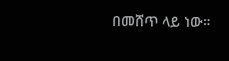በመሸጥ ላይ ነው።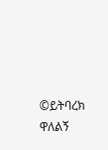©ይትባረክ ዋለልኝ